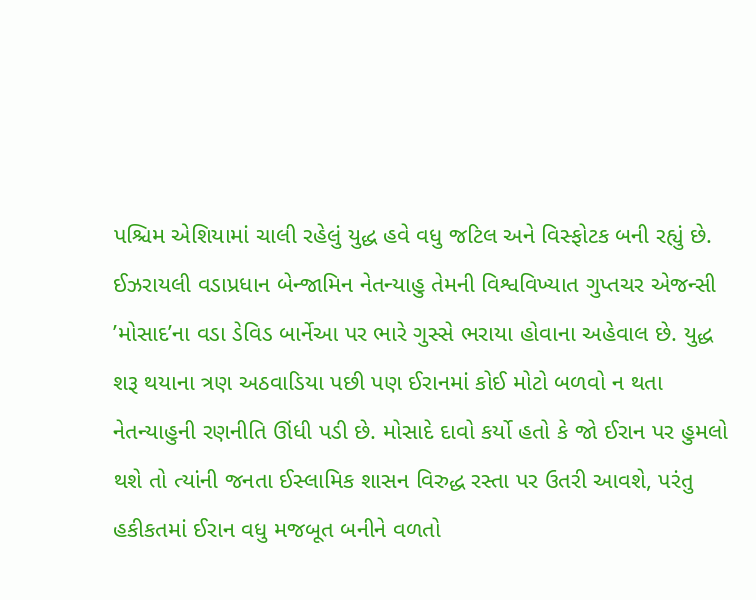પશ્ચિમ એશિયામાં ચાલી રહેલું યુદ્ધ હવે વધુ જટિલ અને વિસ્ફોટક બની રહ્યું છે. ઈઝરાયલી વડાપ્રધાન બેન્જામિન નેતન્યાહુ તેમની વિશ્વવિખ્યાત ગુપ્તચર એજન્સી ’મોસાદ’ના વડા ડેવિડ બાર્નેઆ પર ભારે ગુસ્સે ભરાયા હોવાના અહેવાલ છે. યુદ્ધ શરૂ થયાના ત્રણ અઠવાડિયા પછી પણ ઈરાનમાં કોઈ મોટો બળવો ન થતા નેતન્યાહુની રણનીતિ ઊંધી પડી છે. મોસાદે દાવો કર્યો હતો કે જો ઈરાન પર હુમલો થશે તો ત્યાંની જનતા ઈસ્લામિક શાસન વિરુદ્ધ રસ્તા પર ઉતરી આવશે, પરંતુ હકીકતમાં ઈરાન વધુ મજબૂત બનીને વળતો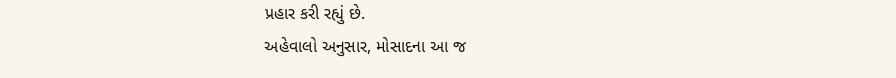પ્રહાર કરી રહ્યું છે.
અહેવાલો અનુસાર, મોસાદના આ જ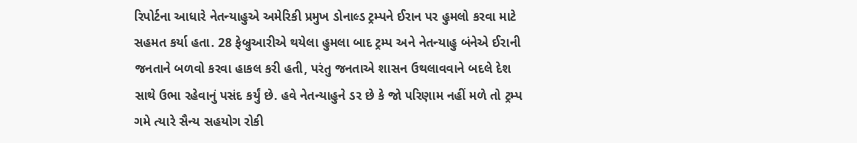રિપોર્ટના આધારે નેતન્યાહુએ અમેરિકી પ્રમુખ ડોનાલ્ડ ટ્રમ્પને ઈરાન પર હુમલો કરવા માટે સહમત કર્યા હતા. 28 ફેબ્રુઆરીએ થયેલા હુમલા બાદ ટ્રમ્પ અને નેતન્યાહુ બંનેએ ઈરાની જનતાને બળવો કરવા હાકલ કરી હતી, પરંતુ જનતાએ શાસન ઉથલાવવાને બદલે દેશ સાથે ઉભા રહેવાનું પસંદ કર્યું છે. હવે નેતન્યાહુને ડર છે કે જો પરિણામ નહીં મળે તો ટ્રમ્પ ગમે ત્યારે સૈન્ય સહયોગ રોકી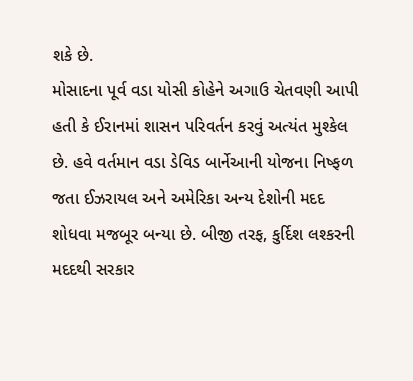શકે છે.
મોસાદના પૂર્વ વડા યોસી કોહેને અગાઉ ચેતવણી આપી હતી કે ઈરાનમાં શાસન પરિવર્તન કરવું અત્યંત મુશ્કેલ છે. હવે વર્તમાન વડા ડેવિડ બાર્નેઆની યોજના નિષ્ફળ જતા ઈઝરાયલ અને અમેરિકા અન્ય દેશોની મદદ શોધવા મજબૂર બન્યા છે. બીજી તરફ, કુર્દિશ લશ્કરની મદદથી સરકાર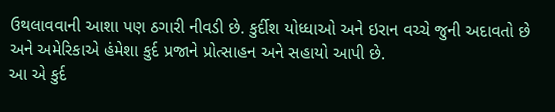ઉથલાવવાની આશા પણ ઠગારી નીવડી છે. કુર્દીશ યોધ્ધાઓ અને ઇરાન વચ્ચે જુની અદાવતો છે અને અમેરિકાએ હંમેશા કુર્દ પ્રજાને પ્રોત્સાહન અને સહાયો આપી છે.
આ એ કુર્દ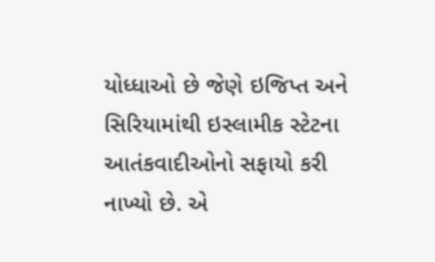યોધ્ધાઓ છે જેણે ઇજિપ્ત અને સિરિયામાંથી ઇસ્લામીક સ્ટેટના આતંકવાદીઓનો સફાયો કરી નાખ્યો છે. એ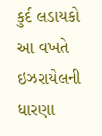કુર્દ લડાયકો આ વખતે ઇઝરાયેલની ધારણા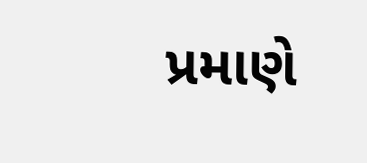પ્રમાણે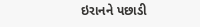ઇરાનને પછાડી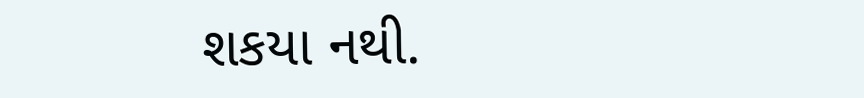શકયા નથી.